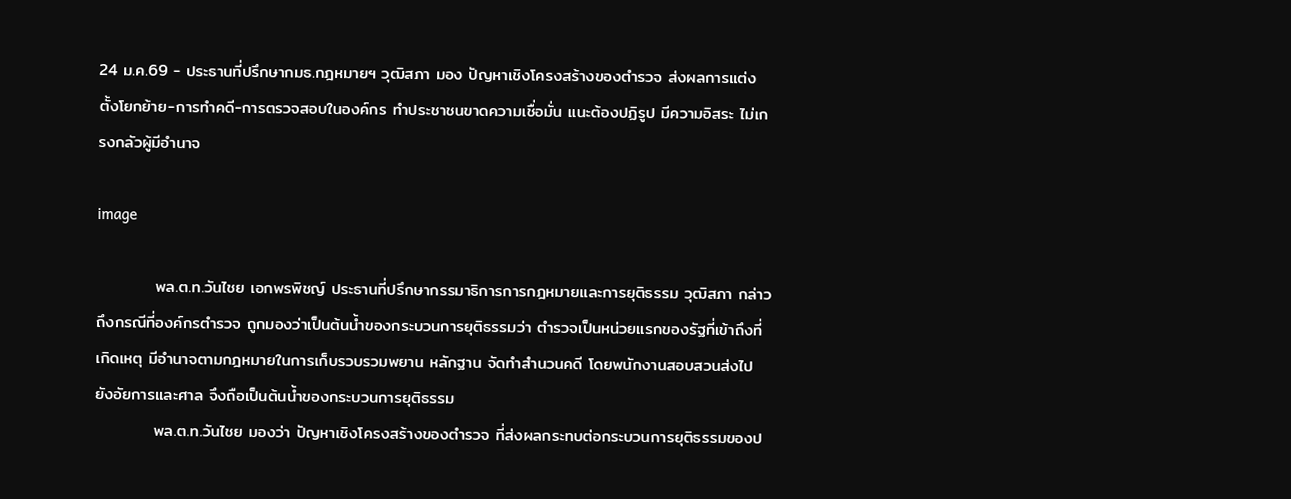24 ม.ค.69 - ประธานที่ปรึกษากมธ.กฎหมายฯ วุฒิสภา มอง ปัญหาเชิงโครงสร้างของตำรวจ ส่งผลการแต่งตั้งโยกย้าย-การทำคดี-การตรวจสอบในองค์กร ทำประชาชนขาดความเชื่อมั่น แนะต้องปฏิรูป มีความอิสระ ไม่เกรงกลัวผู้มีอำนาจ

image

          พล.ต.ท.วันไชย เอกพรพิชญ์ ประธานที่ปรึกษากรรมาธิการการกฎหมายและการยุติธรรม วุฒิสภา กล่าวถึงกรณีที่องค์กรตำรวจ ถูกมองว่าเป็นต้นน้ำของกระบวนการยุติธรรมว่า ตำรวจเป็นหน่วยแรกของรัฐที่เข้าถึงที่เกิดเหตุ มีอำนาจตามกฎหมายในการเก็บรวบรวมพยาน หลักฐาน จัดทำสำนวนคดี โดยพนักงานสอบสวนส่งไปยังอัยการและศาล จึงถือเป็นต้นน้ำของกระบวนการยุติธรรม
          พล.ต.ท.วันไชย มองว่า ปัญหาเชิงโครงสร้างของตำรวจ ที่ส่งผลกระทบต่อกระบวนการยุติธรรมของป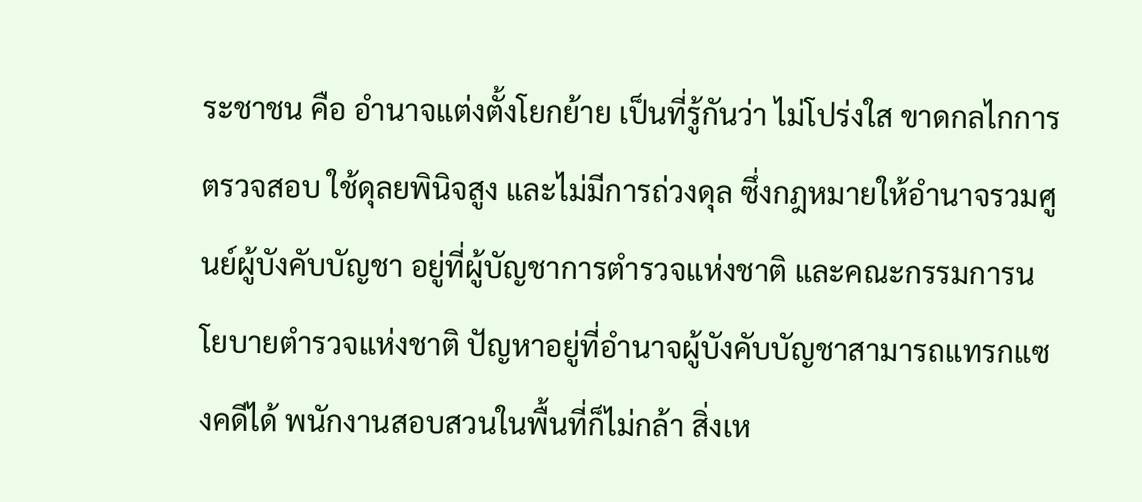ระชาชน คือ อำนาจแต่งตั้งโยกย้าย เป็นที่รู้กันว่า ไม่โปร่งใส ขาดกลไกการตรวจสอบ ใช้ดุลยพินิจสูง และไม่มีการถ่วงดุล ซึ่งกฎหมายให้อำนาจรวมศูนย์ผู้บังคับบัญชา อยู่ที่ผู้บัญชาการตำรวจแห่งชาติ และคณะกรรมการนโยบายตำรวจแห่งชาติ ปัญหาอยู่ที่อำนาจผู้บังคับบัญชาสามารถแทรกแซงคดีได้ พนักงานสอบสวนในพื้นที่ก็ไม่กล้า สิ่งเห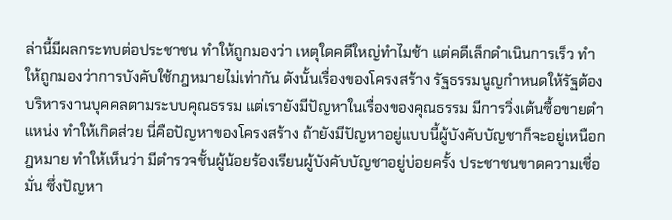ล่านี้มีผลกระทบต่อประชาชน ทำให้ถูกมองว่า เหตุใดคดีใหญ่ทำไมช้า แต่คดีเล็กดำเนินการเร็ว ทำให้ถูกมองว่าการบังคับใช้กฎหมายไม่เท่ากัน ดังนั้นเรื่องของโครงสร้าง รัฐธรรมนูญกำหนดให้รัฐต้องบริหารงานบุคคลตามระบบคุณธรรม แต่เรายังมีปัญหาในเรื่องของคุณธรรม มีการวิ่งเต้นซื้อขายตำแหน่ง ทำให้เกิดส่วย นี่คือปัญหาของโครงสร้าง ถ้ายังมีปัญหาอยู่แบบนี้ผู้บังคับบัญชาก็จะอยู่เหนือกฎหมาย ทำให้เห็นว่า มีตำรวจชั้นผู้น้อยร้องเรียนผู้บังคับบัญชาอยู่บ่อยครั้ง ประชาชนขาดความเชื่อมั่น ซึ่งปัญหา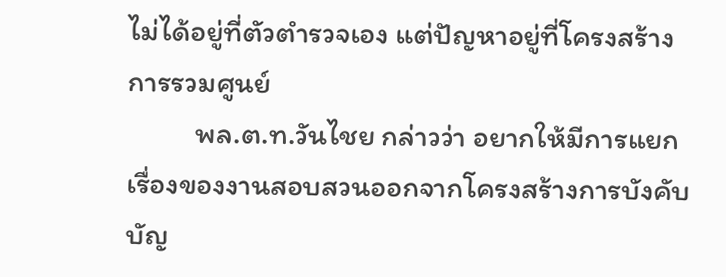ไม่ได้อยู่ที่ตัวตำรวจเอง แต่ปัญหาอยู่ที่โครงสร้างการรวมศูนย์
          พล.ต.ท.วันไชย กล่าวว่า อยากให้มีการแยกเรื่องของงานสอบสวนออกจากโครงสร้างการบังคับบัญ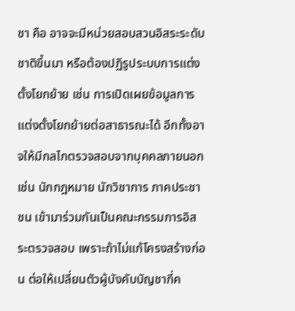ชา คือ อาจจะมีหน่วยสอบสวนอิสระระดับชาติขึ้นมา หรือต้องปฏิรูประบบการแต่งตั้งโยกย้าย เช่น การเปิดเผยข้อมูลการแต่งตั้งโยกย้ายต่อสาธารณะได้ อีกทั้งอาจให้มีกลไกตรวจสอบจากบุคคลภายนอก เช่น นักกฎหมาย นักวิชาการ ภาคประชาชน เข้ามาร่วมกันเป็นคณะกรรมการอิสระตรวจสอบ เพราะถ้าไม่แก้โครงสร้างก่อน ต่อให้เปลี่ยนตัวผู้บังคับบัญชากี่ค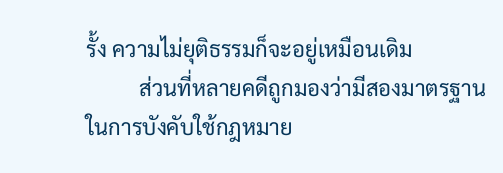รั้ง ความไม่ยุติธรรมก็จะอยู่เหมือนเดิม
          ส่วนที่หลายคดีถูกมองว่ามีสองมาตรฐานในการบังคับใช้กฎหมาย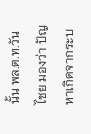นั้น พล.ต.ท.วันไชย มองว่า ปัญหาเกิดจากระบ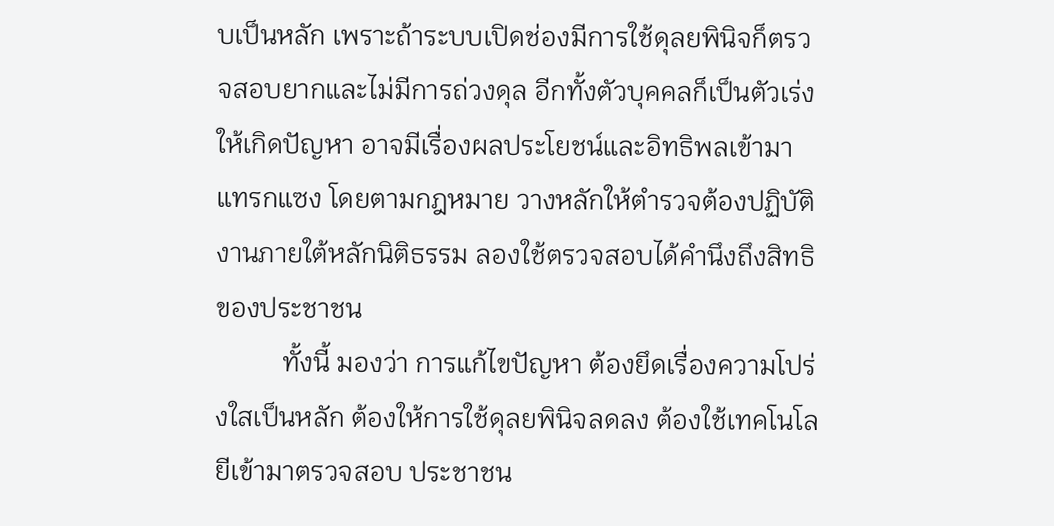บเป็นหลัก เพราะถ้าระบบเปิดช่องมีการใช้ดุลยพินิจก็ตรวจสอบยากและไม่มีการถ่วงดุล อีกทั้งตัวบุคคลก็เป็นตัวเร่งให้เกิดปัญหา อาจมีเรื่องผลประโยชน์และอิทธิพลเข้ามาแทรกแซง โดยตามกฎหมาย วางหลักให้ตำรวจต้องปฏิบัติงานภายใต้หลักนิติธรรม ลองใช้ตรวจสอบได้คำนึงถึงสิทธิของประชาชน
          ทั้งนี้ มองว่า การแก้ไขปัญหา ต้องยึดเรื่องความโปร่งใสเป็นหลัก ต้องให้การใช้ดุลยพินิจลดลง ต้องใช้เทคโนโลยีเข้ามาตรวจสอบ ประชาชน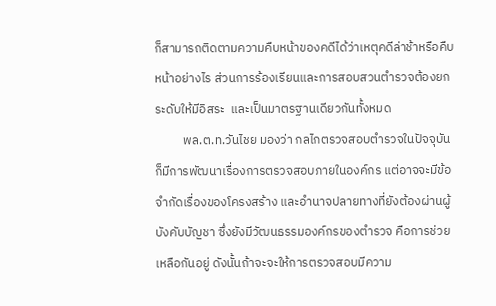ก็สามารถติดตามความคืบหน้าของคดีได้ว่าเหตุคดีล่าช้าหรือคืบหน้าอย่างไร ส่วนการร้องเรียนและการสอบสวนตำรวจต้องยกระดับให้มีอิสระ  และเป็นมาตรฐานเดียวกันทั้งหมด
          พล.ต.ท.วันไชย มองว่า กลไกตรวจสอบตำรวจในปัจจุบัน ก็มีการพัฒนาเรื่องการตรวจสอบภายในองค์กร แต่อาจจะมีข้อจำกัดเรื่องของโครงสร้าง และอำนาจปลายทางที่ยังต้องผ่านผู้บังคับบัญชา ซึ่งยังมีวัฒนธรรมองค์กรของตำรวจ คือการช่วยเหลือกันอยู่ ดังนั้นถ้าจะจะให้การตรวจสอบมีความ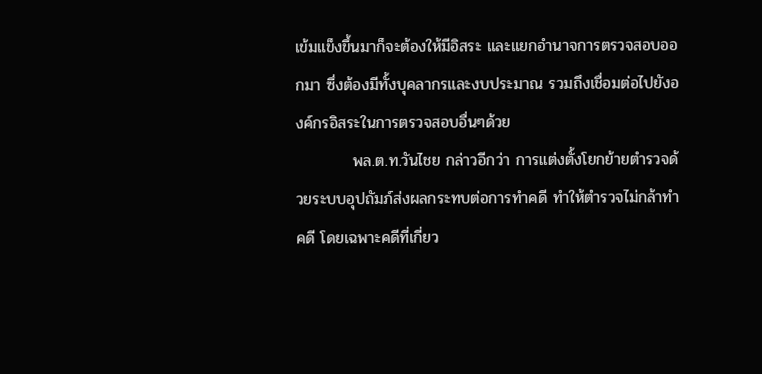เข้มแข็งขึ้นมาก็จะต้องให้มีอิสระ และแยกอำนาจการตรวจสอบออกมา ซึ่งต้องมีทั้งบุคลากรและงบประมาณ รวมถึงเชื่อมต่อไปยังองค์กรอิสระในการตรวจสอบอื่นๆด้วย
          พล.ต.ท.วันไชย กล่าวอีกว่า การแต่งตั้งโยกย้ายตำรวจด้วยระบบอุปถัมภ์ส่งผลกระทบต่อการทำคดี ทำให้ตำรวจไม่กล้าทำคดี โดยเฉพาะคดีที่เกี่ยว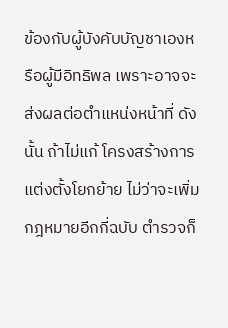ข้องกับผู้บังคับบัญชาเองหรือผู้มีอิทธิพล เพราะอาจจะส่งผลต่อตำแหน่งหน้าที่ ดังนั้น ถ้าไม่แก้ โครงสร้างการแต่งตั้งโยกย้าย ไม่ว่าจะเพิ่มกฎหมายอีกกี่ฉบับ ตำรวจก็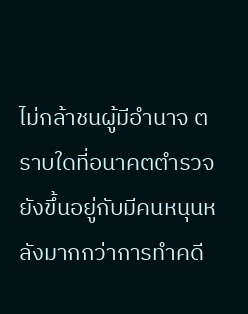ไม่กล้าชนผู้มีอำนาจ ตราบใดที่อนาคตตำรวจยังขึ้นอยู่กับมีคนหนุนหลังมากกว่าการทำคดี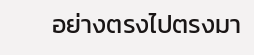อย่างตรงไปตรงมา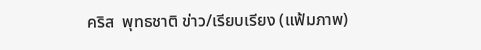คริส  พุทธชาติ ข่าว/เรียบเรียง (แฟ้มภาพ)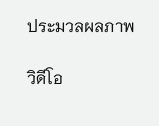ประมวลผลภาพ

วิดีโอ